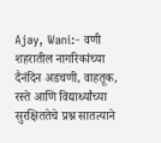Ajay, Wani:- वणी शहरातील नागरिकांच्या दैनंदिन अडचणी, वाहतूक, रस्ते आणि विद्यार्थ्यांच्या सुरक्षिततेचे प्रश्न सातत्याने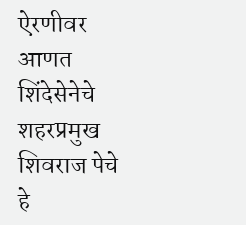ऐरणीवर आणत शिंदेसेनेचे शहरप्रमुख शिवराज पेचे हे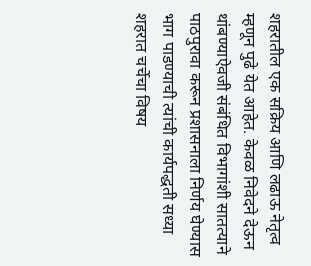शहरातील एक सक्रिय आणि लढाऊ नेतृत्व म्हणून पुढे येत आहेत. केवळ निवेदने देऊन थांबण्याऐवजी संबंधित विभागांशी सातत्याने पाठपुरावा करून प्रशासनाला निर्णय घेण्यास भाग पाडण्याची त्यांची कार्यपद्धती सध्या शहरात चर्चेचा विषय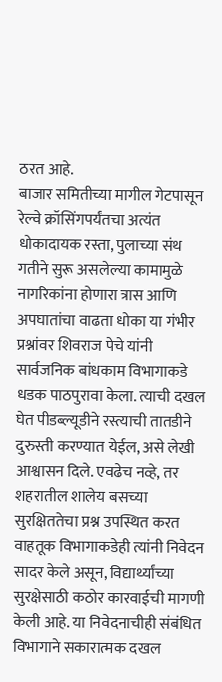ठरत आहे.
बाजार समितीच्या मागील गेटपासून रेल्वे क्रॉसिंगपर्यंतचा अत्यंत धोकादायक रस्ता, पुलाच्या संथ गतीने सुरू असलेल्या कामामुळे नागरिकांना होणारा त्रास आणि अपघातांचा वाढता धोका या गंभीर प्रश्नांवर शिवराज पेचे यांनी सार्वजनिक बांधकाम विभागाकडे धडक पाठपुरावा केला. त्याची दखल घेत पीडब्ल्यूडीने रस्त्याची तातडीने दुरुस्ती करण्यात येईल, असे लेखी आश्वासन दिले. एवढेच नव्हे, तर शहरातील शालेय बसच्या सुरक्षिततेचा प्रश्न उपस्थित करत वाहतूक विभागाकडेही त्यांनी निवेदन सादर केले असून, विद्यार्थ्यांच्या सुरक्षेसाठी कठोर कारवाईची मागणी केली आहे. या निवेदनाचीही संबंधित विभागाने सकारात्मक दखल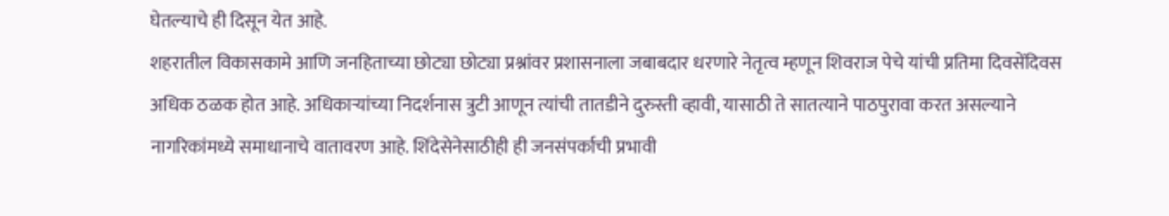घेतल्याचे ही दिसून येत आहे.
शहरातील विकासकामे आणि जनहिताच्या छोट्या छोट्या प्रश्नांवर प्रशासनाला जबाबदार धरणारे नेतृत्व म्हणून शिवराज पेचे यांची प्रतिमा दिवसेंदिवस अधिक ठळक होत आहे. अधिकाऱ्यांच्या निदर्शनास त्रुटी आणून त्यांची तातडीने दुरुस्ती व्हावी, यासाठी ते सातत्याने पाठपुरावा करत असल्याने नागरिकांमध्ये समाधानाचे वातावरण आहे. शिंदेसेनेसाठीही ही जनसंपर्काची प्रभावी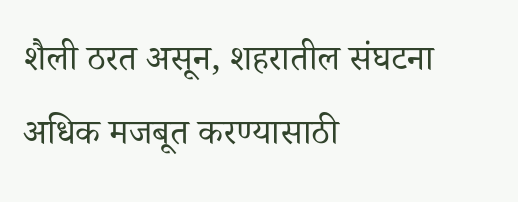शैली ठरत असून, शहरातील संघटना अधिक मजबूत करण्यासाठी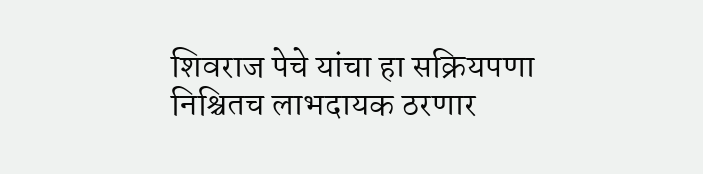शिवराज पेचे यांचा हा सक्रियपणा निश्चितच लाभदायक ठरणार